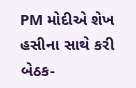PM મોદીએ શેખ હસીના સાથે કરી બેઠક-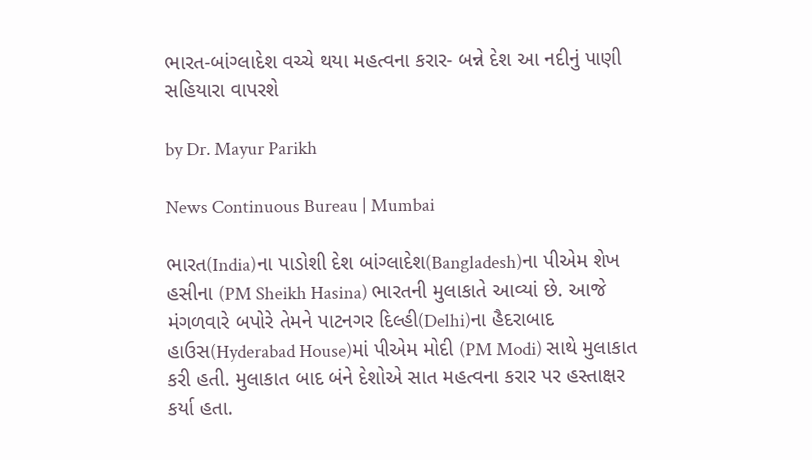ભારત-બાંગ્લાદેશ વચ્ચે થયા મહત્વના કરાર- બન્ને દેશ આ નદીનું પાણી સહિયારા વાપરશે

by Dr. Mayur Parikh

News Continuous Bureau | Mumbai

ભારત(India)ના પાડોશી દેશ બાંગ્લાદેશ(Bangladesh)ના પીએમ શેખ હસીના (PM Sheikh Hasina) ભારતની મુલાકાતે આવ્યાં છે. આજે મંગળવારે બપોરે તેમને પાટનગર દિલ્હી(Delhi)ના હૈદરાબાદ હાઉસ(Hyderabad House)માં પીએમ મોદી (PM Modi) સાથે મુલાકાત કરી હતી. મુલાકાત બાદ બંને દેશોએ સાત મહત્વના કરાર પર હસ્તાક્ષર કર્યા હતા.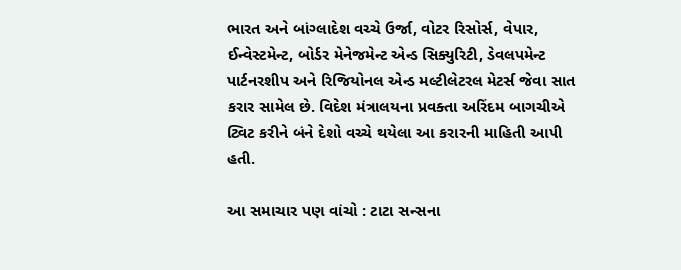ભારત અને બાંગ્લાદેશ વચ્ચે ઉર્જા, વોટર રિસોર્સ, વેપાર, ઈન્વેસ્ટમેન્ટ, બોર્ડર મેનેજમેન્ટ એન્ડ સિક્યુરિટી, ડેવલપમેન્ટ પાર્ટનરશીપ અને રિજિયોનલ એન્ડ મલ્ટીલેટરલ મેટર્સ જેવા સાત કરાર સામેલ છે. વિદેશ મંત્રાલયના પ્રવક્તા અરિંદમ બાગચીએ ટ્વિટ કરીને બંને દેશો વચ્ચે થયેલા આ કરારની માહિતી આપી હતી.

આ સમાચાર પણ વાંચો : ટાટા સન્સના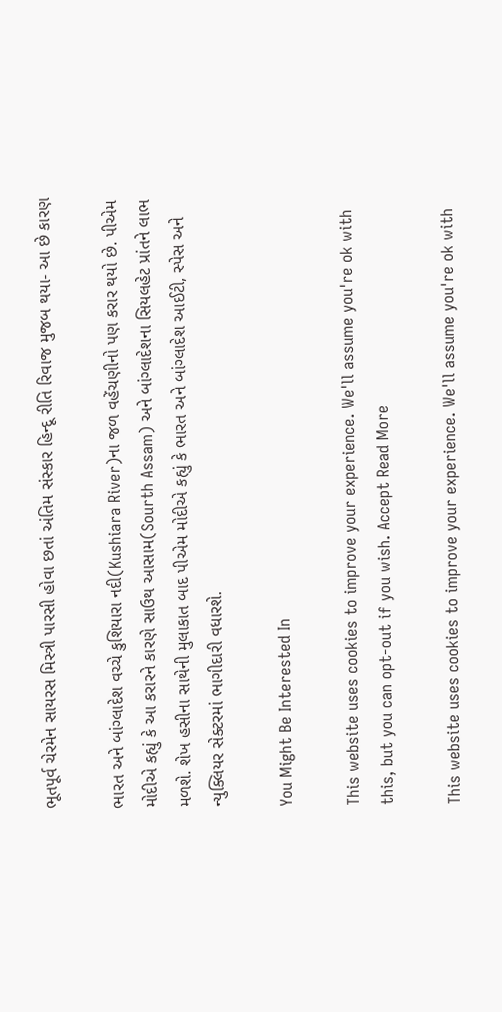ભૂતપૂર્વ ચેરમેન સાયરસ મિસ્ત્રી પારસી હોવા છતાં અંતિમ સંસ્કાર હિન્દૂ રીતિ રિવાજ મુજબ થયા- આ છે કારણ

ભારત અને બાંગ્લાદેશ વચ્ચે કુશિયારા નદી(Kushiara River)ના જળ વહેંચણીનો પણ કરાર થયો છે. પીએમ મોદીએ કહ્યું કે આ કરારને કારણે સાઉથ આસામ(Sourth Assam) અને બાંગ્લાદેશના સિયલહેટ પ્રાંતને લાભ મળશે. શેખ હસીના સાથેની મુલાકાત બાદ પીએમ મોદીએ કહ્યું કે ભારત અને બાંગ્લાદેશ આઈટી, સ્પેસ અને ન્યુક્લિયર સેક્ટરમાં ભાગીદારી વધારશે.

You Might Be Interested In

This website uses cookies to improve your experience. We'll assume you're ok with this, but you can opt-out if you wish. Accept Read More

This website uses cookies to improve your experience. We'll assume you're ok with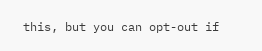this, but you can opt-out if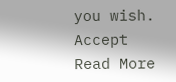you wish. Accept Read More